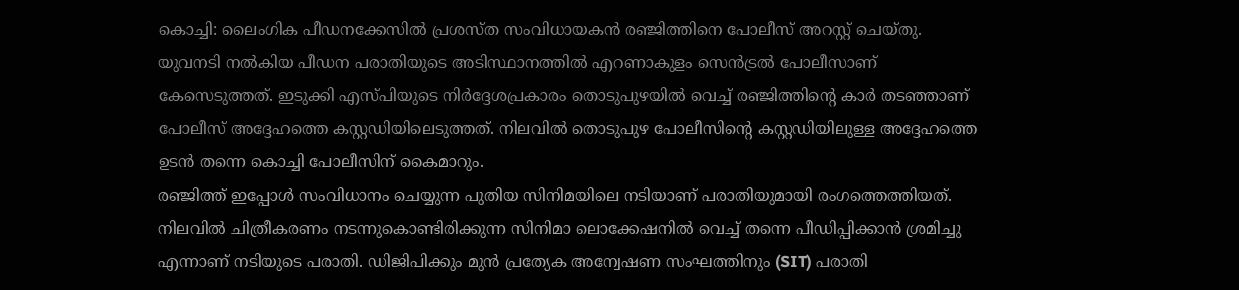കൊച്ചി: ലൈംഗിക പീഡനക്കേസിൽ പ്രശസ്ത സംവിധായകൻ രഞ്ജിത്തിനെ പോലീസ് അറസ്റ്റ് ചെയ്തു. യുവനടി നൽകിയ പീഡന പരാതിയുടെ അടിസ്ഥാനത്തിൽ എറണാകുളം സെൻട്രൽ പോലീസാണ് കേസെടുത്തത്. ഇടുക്കി എസ്പിയുടെ നിർദ്ദേശപ്രകാരം തൊടുപുഴയിൽ വെച്ച് രഞ്ജിത്തിന്റെ കാർ തടഞ്ഞാണ് പോലീസ് അദ്ദേഹത്തെ കസ്റ്റഡിയിലെടുത്തത്. നിലവിൽ തൊടുപുഴ പോലീസിന്റെ കസ്റ്റഡിയിലുള്ള അദ്ദേഹത്തെ ഉടൻ തന്നെ കൊച്ചി പോലീസിന് കൈമാറും.
രഞ്ജിത്ത് ഇപ്പോൾ സംവിധാനം ചെയ്യുന്ന പുതിയ സിനിമയിലെ നടിയാണ് പരാതിയുമായി രംഗത്തെത്തിയത്. നിലവിൽ ചിത്രീകരണം നടന്നുകൊണ്ടിരിക്കുന്ന സിനിമാ ലൊക്കേഷനിൽ വെച്ച് തന്നെ പീഡിപ്പിക്കാൻ ശ്രമിച്ചു എന്നാണ് നടിയുടെ പരാതി. ഡിജിപിക്കും മുൻ പ്രത്യേക അന്വേഷണ സംഘത്തിനും (SIT) പരാതി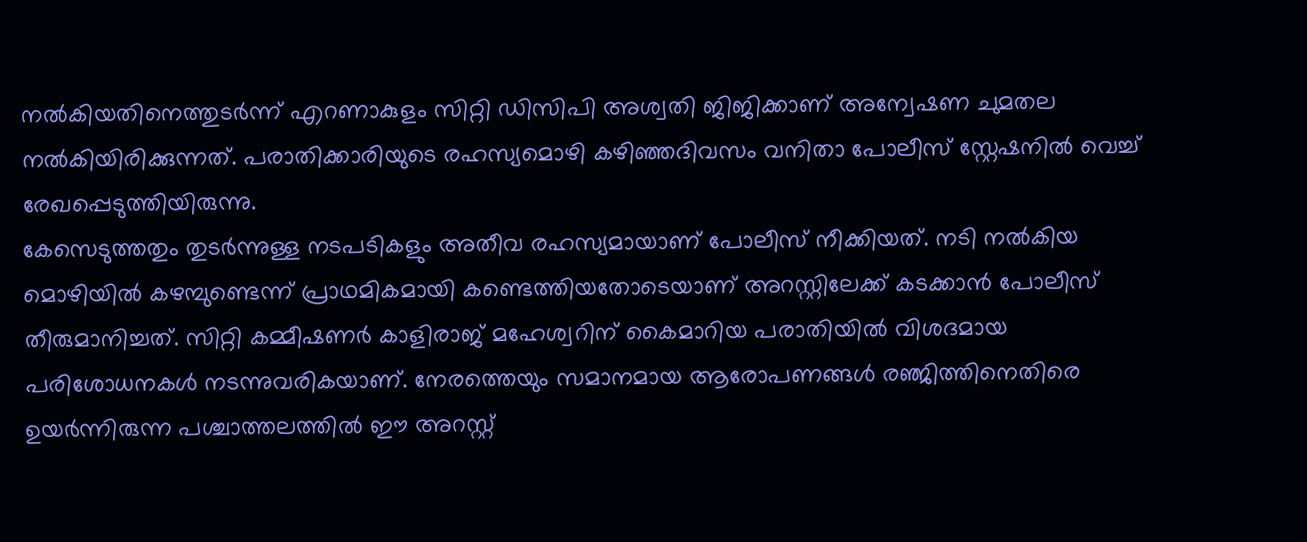നൽകിയതിനെത്തുടർന്ന് എറണാകുളം സിറ്റി ഡിസിപി അശ്വതി ജിജിക്കാണ് അന്വേഷണ ചുമതല നൽകിയിരിക്കുന്നത്. പരാതിക്കാരിയുടെ രഹസ്യമൊഴി കഴിഞ്ഞദിവസം വനിതാ പോലീസ് സ്റ്റേഷനിൽ വെച്ച് രേഖപ്പെടുത്തിയിരുന്നു.
കേസെടുത്തതും തുടർന്നുള്ള നടപടികളും അതീവ രഹസ്യമായാണ് പോലീസ് നീക്കിയത്. നടി നൽകിയ മൊഴിയിൽ കഴമ്പുണ്ടെന്ന് പ്രാഥമികമായി കണ്ടെത്തിയതോടെയാണ് അറസ്റ്റിലേക്ക് കടക്കാൻ പോലീസ് തീരുമാനിച്ചത്. സിറ്റി കമ്മീഷണർ കാളിരാജ് മഹേശ്വറിന് കൈമാറിയ പരാതിയിൽ വിശദമായ പരിശോധനകൾ നടന്നുവരികയാണ്. നേരത്തെയും സമാനമായ ആരോപണങ്ങൾ രഞ്ജിത്തിനെതിരെ ഉയർന്നിരുന്ന പശ്ചാത്തലത്തിൽ ഈ അറസ്റ്റ്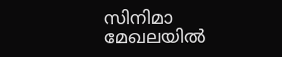സിനിമാ മേഖലയിൽ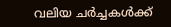വലിയ ചർച്ചകൾക്ക്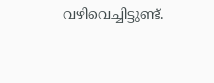വഴിവെച്ചിട്ടുണ്ട്.